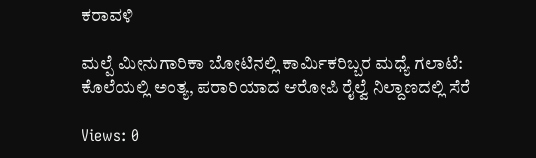ಕರಾವಳಿ

ಮಲ್ಪೆ ಮೀನುಗಾರಿಕಾ ಬೋಟಿನಲ್ಲಿ ಕಾರ್ಮಿಕರಿಬ್ಬರ ಮಧ್ಯೆ ಗಲಾಟೆ: ಕೊಲೆಯಲ್ಲಿ ಅಂತ್ಯ, ಪರಾರಿಯಾದ ಆರೋಪಿ ರೈಲ್ವೆ ನಿಲ್ದಾಣದಲ್ಲಿ ಸೆರೆ

Views: 0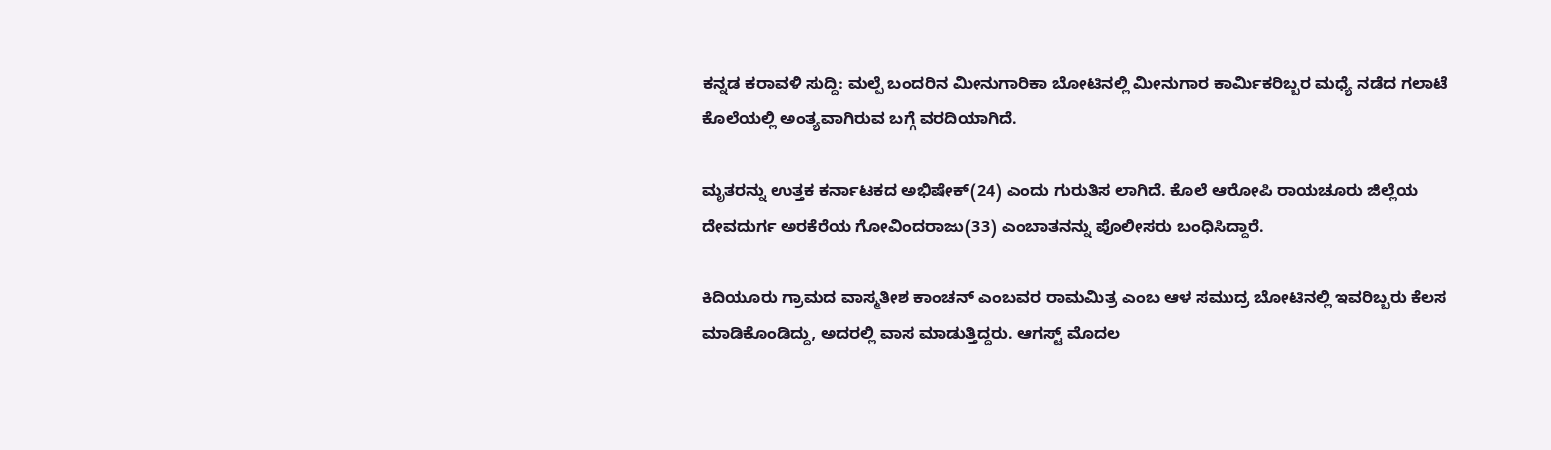ಕನ್ನಡ ಕರಾವಳಿ ಸುದ್ದಿ: ಮಲ್ಪೆ ಬಂದರಿನ ಮೀನುಗಾರಿಕಾ ಬೋಟಿನಲ್ಲಿ ಮೀನುಗಾರ ಕಾರ್ಮಿಕರಿಬ್ಬರ ಮಧ್ಯೆ ನಡೆದ ಗಲಾಟೆ ಕೊಲೆಯಲ್ಲಿ ಅಂತ್ಯವಾಗಿರುವ ಬಗ್ಗೆ ವರದಿಯಾಗಿದೆ.

ಮೃತರನ್ನು ಉತ್ತಕ ಕರ್ನಾಟಕದ ಅಭಿಷೇಕ್(24) ಎಂದು ಗುರುತಿಸ ಲಾಗಿದೆ. ಕೊಲೆ ಆರೋಪಿ ರಾಯಚೂರು ಜಿಲ್ಲೆಯ ದೇವದುರ್ಗ ಅರಕೆರೆಯ ಗೋವಿಂದರಾಜು(33) ಎಂಬಾತನನ್ನು ಪೊಲೀಸರು ಬಂಧಿಸಿದ್ದಾರೆ.

ಕಿದಿಯೂರು ಗ್ರಾಮದ ವಾಸ್ಮತೀಶ ಕಾಂಚನ್ ಎಂಬವರ ರಾಮಮಿತ್ರ ಎಂಬ ಆಳ ಸಮುದ್ರ ಬೋಟಿನಲ್ಲಿ ಇವರಿಬ್ಬರು ಕೆಲಸ ಮಾಡಿಕೊಂಡಿದ್ದು, ಅದರಲ್ಲಿ ವಾಸ ಮಾಡುತ್ತಿದ್ದರು. ಆಗಸ್ಟ್ ಮೊದಲ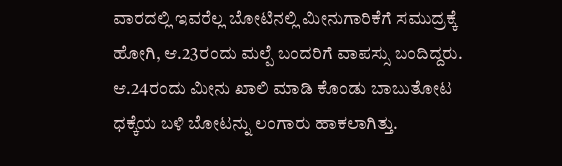ವಾರದಲ್ಲಿ ಇವರೆಲ್ಲ ಬೋಟಿನಲ್ಲಿ ಮೀನುಗಾರಿಕೆಗೆ ಸಮುದ್ರಕ್ಕೆ ಹೋಗಿ, ಆ.23ರಂದು ಮಲ್ಪೆ ಬಂದರಿಗೆ ವಾಪಸ್ಸು ಬಂದಿದ್ದರು. ಆ.24ರಂದು ಮೀನು ಖಾಲಿ ಮಾಡಿ ಕೊಂಡು ಬಾಬುತೋಟ ಧಕ್ಕೆಯ ಬಳಿ ಬೋಟನ್ನು ಲಂಗಾರು ಹಾಕಲಾಗಿತ್ತು.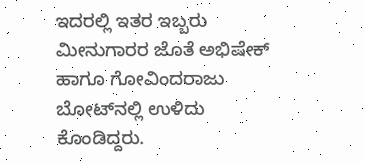ಇದರಲ್ಲಿ ಇತರ ಇಬ್ಬರು ಮೀನುಗಾರರ ಜೊತೆ ಅಭಿಷೇಕ್ ಹಾಗೂ ಗೋವಿಂದರಾಜು ಬೋಟ್‌ನಲ್ಲಿ ಉಳಿದು ಕೊಂಡಿದ್ದರು.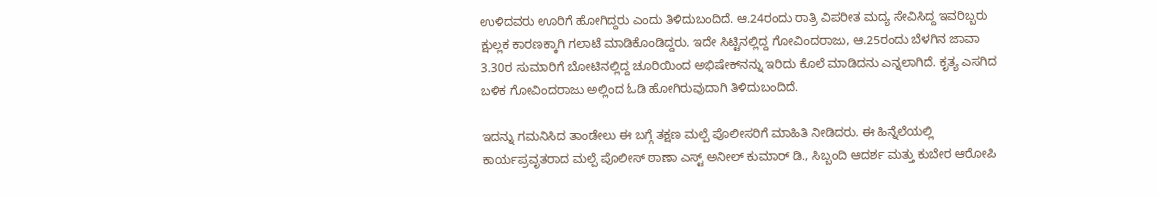ಉಳಿದವರು ಊರಿಗೆ ಹೋಗಿದ್ದರು ಎಂದು ತಿಳಿದುಬಂದಿದೆ. ಆ.24ರಂದು ರಾತ್ರಿ ವಿಪರೀತ ಮದ್ಯ ಸೇವಿಸಿದ್ದ ಇವರಿಬ್ಬರು ಕ್ಷುಲ್ಲಕ ಕಾರಣಕ್ಕಾಗಿ ಗಲಾಟೆ ಮಾಡಿಕೊಂಡಿದ್ದರು. ಇದೇ ಸಿಟ್ಟಿನಲ್ಲಿದ್ದ ಗೋವಿಂದರಾಜು, ಆ.25ರಂದು ಬೆಳಗಿನ ಜಾವಾ 3.30ರ ಸುಮಾರಿಗೆ ಬೋಟಿನಲ್ಲಿದ್ದ ಚೂರಿಯಿಂದ ಅಭಿಷೇಕ್‌ನನ್ನು ಇರಿದು ಕೊಲೆ ಮಾಡಿದನು ಎನ್ನಲಾಗಿದೆ. ಕೃತ್ಯ ಎಸಗಿದ ಬಳಿಕ ಗೋವಿಂದರಾಜು ಅಲ್ಲಿಂದ ಓಡಿ ಹೋಗಿರುವುದಾಗಿ ತಿಳಿದುಬಂದಿದೆ.

ಇದನ್ನು ಗಮನಿಸಿದ ತಾಂಡೇಲು ಈ ಬಗ್ಗೆ ತಕ್ಷಣ ಮಲ್ಪೆ ಪೊಲೀಸರಿಗೆ ಮಾಹಿತಿ ನೀಡಿದರು. ಈ ಹಿನ್ನೆಲೆಯಲ್ಲಿ ಕಾರ್ಯಪ್ರವೃತರಾದ ಮಲ್ಪೆ ಪೊಲೀಸ್‌ ಠಾಣಾ ಎಸ್ಟ್ ಅನೀಲ್ ಕುಮಾರ್ ಡಿ., ಸಿಬ್ಬಂದಿ ಆದರ್ಶ ಮತ್ತು ಕುಬೇರ ಆರೋಪಿ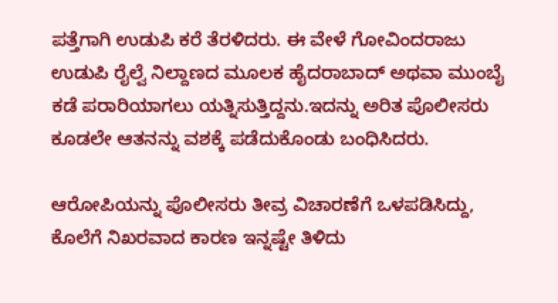ಪತ್ತೆಗಾಗಿ ಉಡುಪಿ ಕರೆ ತೆರಳಿದರು. ಈ ವೇಳೆ ಗೋವಿಂದರಾಜು ಉಡುಪಿ ರೈಲ್ವೆ ನಿಲ್ದಾಣದ ಮೂಲಕ ಹೈದರಾಬಾದ್ ಅಥವಾ ಮುಂಬೈ ಕಡೆ ಪರಾರಿಯಾಗಲು ಯತ್ನಿಸುತ್ತಿದ್ದನು.ಇದನ್ನು ಅರಿತ ಪೊಲೀಸರು ಕೂಡಲೇ ಆತನನ್ನು ವಶಕ್ಕೆ ಪಡೆದುಕೊಂಡು ಬಂಧಿಸಿದರು.

ಆರೋಪಿಯನ್ನು ಪೊಲೀಸರು ತೀವ್ರ ವಿಚಾರಣೆಗೆ ಒಳಪಡಿಸಿದ್ದು, ಕೊಲೆಗೆ ನಿಖರವಾದ ಕಾರಣ ಇನ್ನಷ್ಟೇ ತಿಳಿದು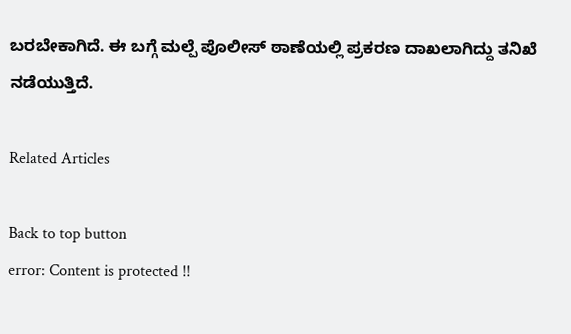ಬರಬೇಕಾಗಿದೆ. ಈ ಬಗ್ಗೆ ಮಲ್ಪೆ ಪೊಲೀಸ್‌ ಠಾಣೆಯಲ್ಲಿ ಪ್ರಕರಣ ದಾಖಲಾಗಿದ್ದು ತನಿಖೆ ನಡೆಯುತ್ತಿದೆ.

Related Articles

Back to top button
error: Content is protected !!